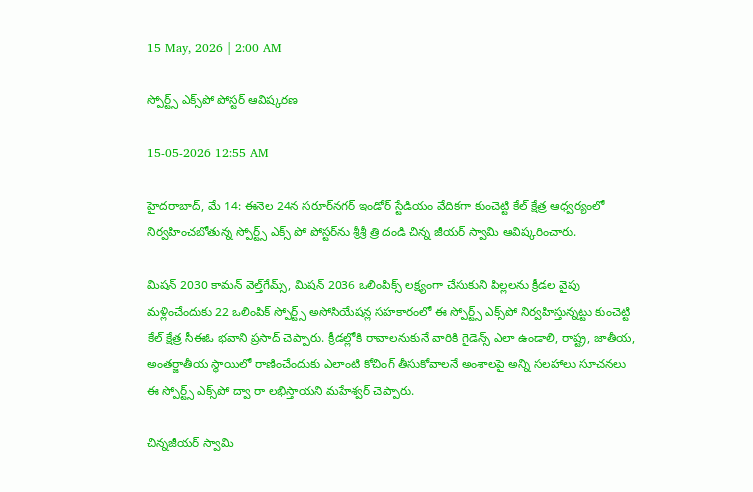15 May, 2026 | 2:00 AM

స్పోర్ట్స్ ఎక్స్‌పో పోస్టర్ ఆవిష్కరణ

15-05-2026 12:55 AM

హైదరాబాద్, మే 14: ఈనెల 24న సరూర్‌నగర్ ఇండోర్ స్టేడియం వేదికగా కుంచెట్టి కేల్ క్షేత్ర ఆధ్వర్యంలో నిర్వహించబోతున్న స్పోర్ట్స్ ఎక్స్ పో పోస్టర్‌ను శ్రీశ్రీ త్రి దండి చిన్న జీయర్ స్వామి ఆవిష్కరించారు.

మిషన్ 2030 కామన్ వెల్త్‌గేమ్స్, మిషన్ 2036 ఒలింపిక్స్ లక్ష్యంగా చేసుకుని పిల్లలను క్రీడల వైపు మళ్లించేందుకు 22 ఒలింపిక్ స్పోర్ట్స్ అసోసియేషన్ల సహకారంలో ఈ స్పోర్ట్స్ ఎక్స్‌పో నిర్వహిస్తున్నట్టు కుంచెట్టి కేల్ క్షేత్ర సీఈఓ భవాని ప్రసాద్ చెప్పారు. క్రీడల్లోకి రావాలనుకునే వారికి గైడెన్స్ ఎలా ఉండాలి, రాష్ట్ర, జాతీయ, అంతర్జాతీయ స్థాయిలో రాణించేందుకు ఎలాంటి కోచింగ్ తీసుకోవాలనే అంశాలపై అన్ని సలహాలు సూచనలు ఈ స్పోర్ట్స్ ఎక్స్‌పో ద్వా రా లభిస్తాయని మహేశ్వర్ చెప్పారు.

చిన్నజీయర్ స్వామి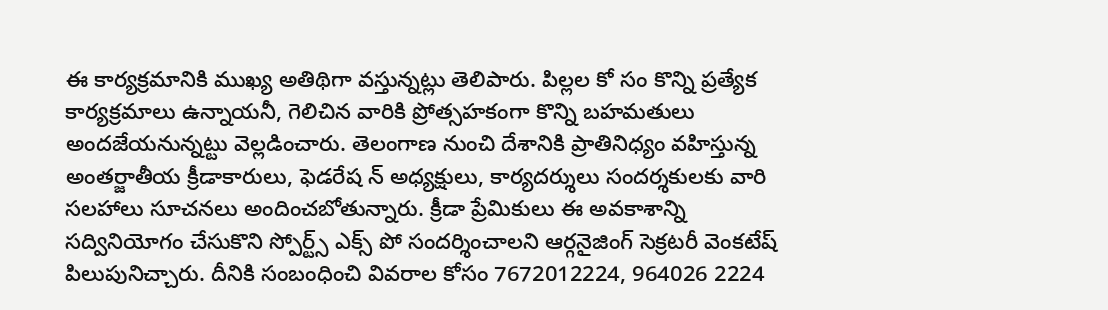ఈ కార్యక్రమానికి ముఖ్య అతిథిగా వస్తున్నట్లు తెలిపారు. పిల్లల కో సం కొన్ని ప్రత్యేక కార్యక్రమాలు ఉన్నాయనీ, గెలిచిన వారికి ప్రోత్సహకంగా కొన్ని బహమతులు అందజేయనున్నట్టు వెల్లడించారు. తెలంగాణ నుంచి దేశానికి ప్రాతినిధ్యం వహిస్తున్న అంతర్జాతీయ క్రీడాకారులు, ఫెడరేష న్ అధ్యక్షులు, కార్యదర్శులు సందర్శకులకు వారి సలహాలు సూచనలు అందించబోతున్నారు. క్రీడా ప్రేమికులు ఈ అవకాశాన్ని సద్వినియోగం చేసుకొని స్పోర్ట్స్ ఎక్స్ పో సందర్శించాలని ఆర్గనైజింగ్ సెక్రటరీ వెంకటేష్ పిలుపునిచ్చారు. దీనికి సంబంధించి వివరాల కోసం 7672012224, 964026 2224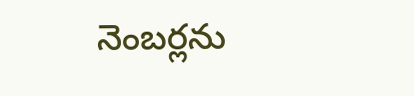నెంబర్లను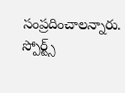సంప్రదించాలన్నారు. స్పోర్ట్స్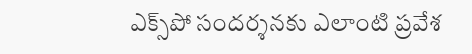ఎక్స్‌పో సందర్శనకు ఎలాంటి ప్రవేశ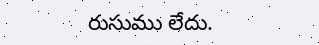రుసుము లేదు.